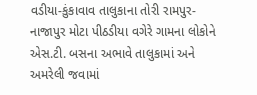વડીયા-કુંકાવાવ તાલુકાના તોરી રામપુર-નાજાપુર મોટા પીઠડીયા વગેરે ગામના લોકોને એસ.ટી. બસના અભાવે તાલુકામાં અને અમરેલી જવામાં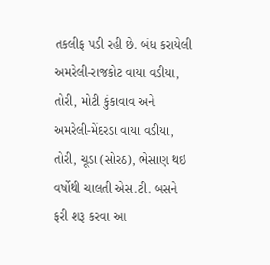તકલીફ પડી રહી છે. બંધ કરાયેલી અમરેલી-રાજકોટ વાયા વડીયા, તોરી, મોટી કુંકાવાવ અને અમરેલી-મેંદરડા વાયા વડીયા, તોરી, ચૂડા (સોરઠ), ભેસાણ થઇ વર્ષોથી ચાલતી એસ.ટી. બસને ફરી શરૂ કરવા આ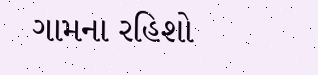ગામના રહિશો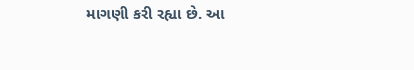માગણી કરી રહ્યા છે. આ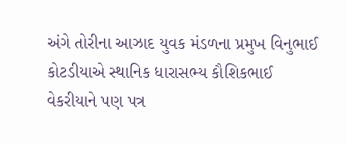અંગે તોરીના આઝાદ યુવક મંડળના પ્રમુખ વિનુભાઈ કોટડીયાએ સ્થાનિક ધારાસભ્ય કૌશિકભાઈ વેકરીયાને પણ પત્ર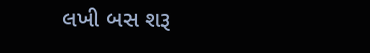લખી બસ શરૂ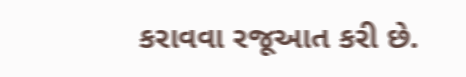કરાવવા રજૂઆત કરી છે.